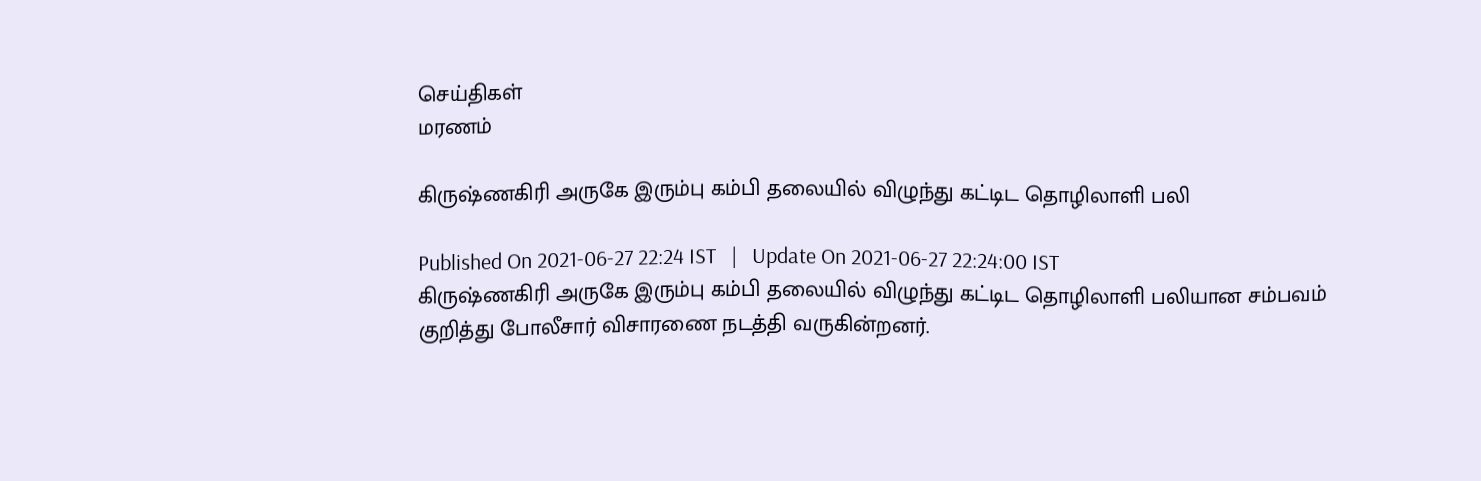செய்திகள்
மரணம்

கிருஷ்ணகிரி அருகே இரும்பு கம்பி தலையில் விழுந்து கட்டிட தொழிலாளி பலி

Published On 2021-06-27 22:24 IST   |   Update On 2021-06-27 22:24:00 IST
கிருஷ்ணகிரி அருகே இரும்பு கம்பி தலையில் விழுந்து கட்டிட தொழிலாளி பலியான சம்பவம் குறித்து போலீசார் விசாரணை நடத்தி வருகின்றனர்.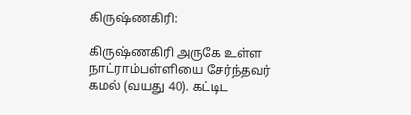கிருஷ்ணகிரி:

கிருஷ்ணகிரி அருகே உள்ள நாட்ராம்பள்ளியை சேர்ந்தவர் கமல் (வயது 40). கட்டிட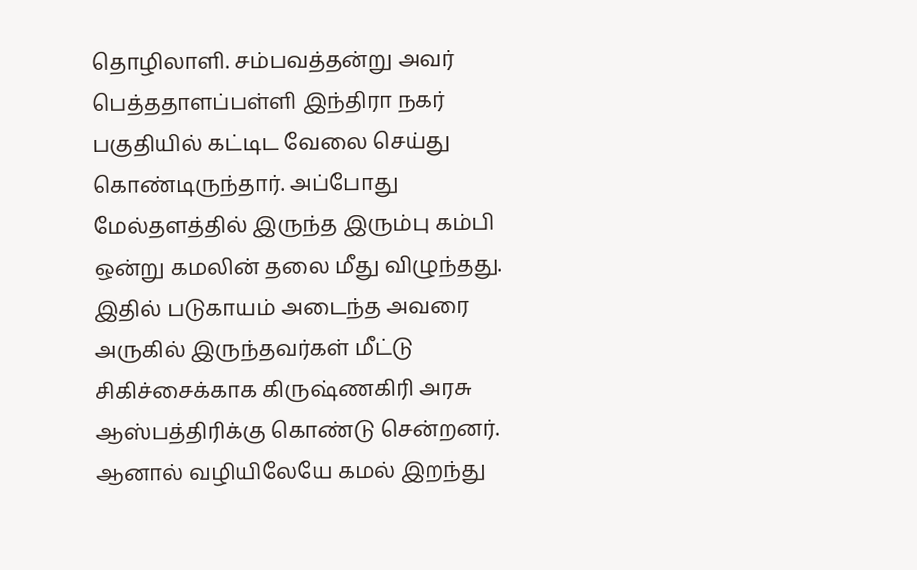தொழிலாளி. சம்பவத்தன்று அவர் பெத்ததாளப்பள்ளி இந்திரா நகர் பகுதியில் கட்டிட வேலை செய்து கொண்டிருந்தார். அப்போது மேல்தளத்தில் இருந்த இரும்பு கம்பி ஒன்று கமலின் தலை மீது விழுந்தது. இதில் படுகாயம் அடைந்த அவரை அருகில் இருந்தவர்கள் மீட்டு சிகிச்சைக்காக கிருஷ்ணகிரி அரசு ஆஸ்பத்திரிக்கு கொண்டு சென்றனர். ஆனால் வழியிலேயே கமல் இறந்து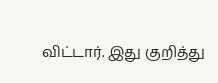விட்டார். இது குறித்து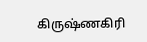கிருஷ்ணகிரி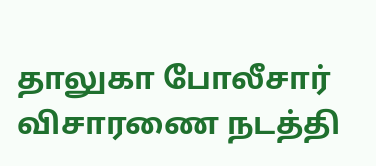தாலுகா போலீசார் விசாரணை நடத்தி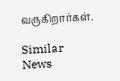வருகிறார்கள்.

Similar News